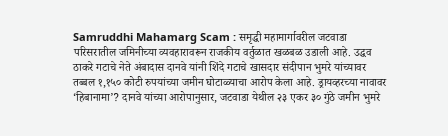Samruddhi Mahamarg Scam : समृद्धी महामार्गावरील जटवाडा परिसरातील जमिनीच्या व्यवहारावरून राजकीय वर्तुळात खळबळ उडाली आहे. उद्धव ठाकरे गटाचे नेते अंबादास दानवे यांनी शिंदे गटाचे खासदार संदीपान भुमरे यांच्यावर तब्बल १,१५० कोटी रुपयांच्या जमीन घोटाळ्याचा आरोप केला आहे. ड्रायव्हरच्या नावावर ‘हिबानामा’? दानवे यांच्या आरोपानुसार, जटवाडा येथील २३ एकर ३० गुंठे जमीन भुमरे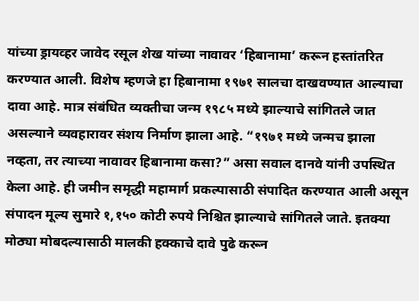यांच्या ड्रायव्हर जावेद रसूल शेख यांच्या नावावर ‘हिबानामा’ करून हस्तांतरित करण्यात आली. विशेष म्हणजे हा हिबानामा १९७१ सालचा दाखवण्यात आल्याचा दावा आहे. मात्र संबंधित व्यक्तीचा जन्म १९८५ मध्ये झाल्याचे सांगितले जात असल्याने व्यवहारावर संशय निर्माण झाला आहे. “१९७१ मध्ये जन्मच झाला नव्हता, तर त्याच्या नावावर हिबानामा कसा?” असा सवाल दानवे यांनी उपस्थित केला आहे. ही जमीन समृद्धी महामार्ग प्रकल्पासाठी संपादित करण्यात आली असून संपादन मूल्य सुमारे १,१५० कोटी रुपये निश्चित झाल्याचे सांगितले जाते. इतक्या मोठ्या मोबदल्यासाठी मालकी हक्काचे दावे पुढे करून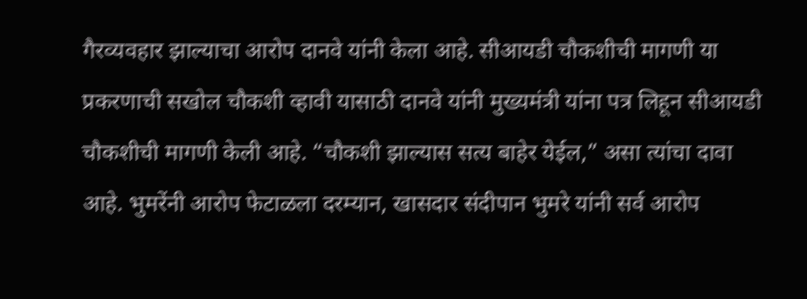गैरव्यवहार झाल्याचा आरोप दानवे यांनी केला आहे. सीआयडी चौकशीची मागणी या प्रकरणाची सखोल चौकशी व्हावी यासाठी दानवे यांनी मुख्यमंत्री यांना पत्र लिहून सीआयडी चौकशीची मागणी केली आहे. “चौकशी झाल्यास सत्य बाहेर येईल,” असा त्यांचा दावा आहे. भुमरेंनी आरोप फेटाळला दरम्यान, खासदार संदीपान भुमरे यांनी सर्व आरोप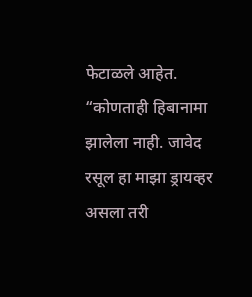फेटाळले आहेत. “कोणताही हिबानामा झालेला नाही. जावेद रसूल हा माझा ड्रायव्हर असला तरी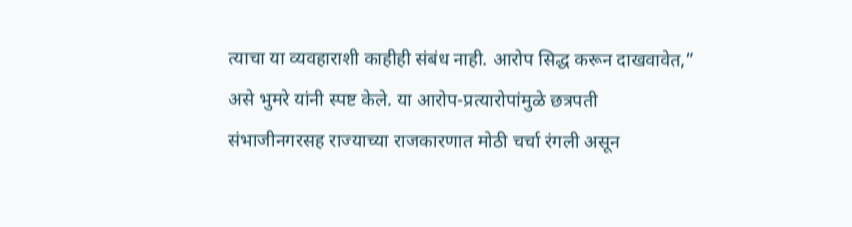त्याचा या व्यवहाराशी काहीही संबंध नाही. आरोप सिद्ध करून दाखवावेत,” असे भुमरे यांनी स्पष्ट केले. या आरोप-प्रत्यारोपांमुळे छत्रपती संभाजीनगरसह राज्याच्या राजकारणात मोठी चर्चा रंगली असून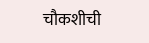चौकशीची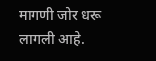मागणी जोर धरू लागली आहे.